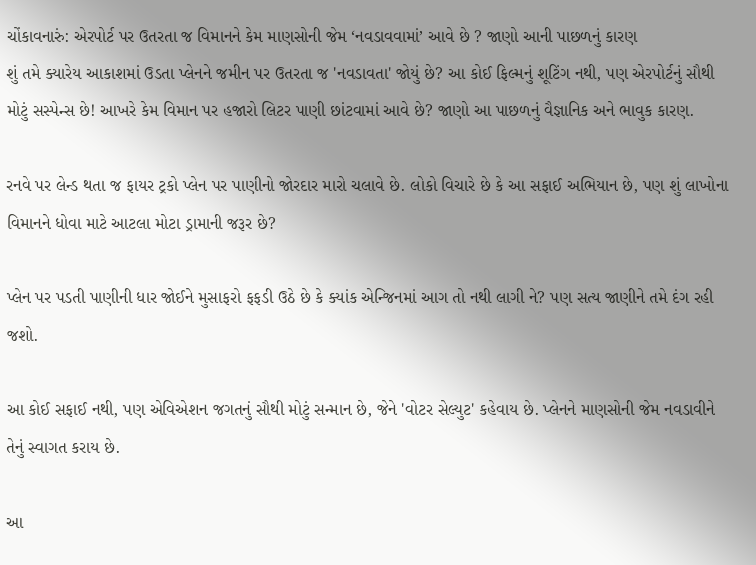ચોંકાવનારું: એરપોર્ટ પર ઉતરતા જ વિમાનને કેમ માણસોની જેમ ‘નવડાવવામાં’ આવે છે ? જાણો આની પાછળનું કારણ
શું તમે ક્યારેય આકાશમાં ઉડતા પ્લેનને જમીન પર ઉતરતા જ 'નવડાવતા' જોયું છે? આ કોઈ ફિલ્મનું શૂટિંગ નથી, પણ એરપોર્ટનું સૌથી મોટું સસ્પેન્સ છે! આખરે કેમ વિમાન પર હજારો લિટર પાણી છાંટવામાં આવે છે? જાણો આ પાછળનું વૈજ્ઞાનિક અને ભાવુક કારણ.

રનવે પર લેન્ડ થતા જ ફાયર ટ્રકો પ્લેન પર પાણીનો જોરદાર મારો ચલાવે છે. લોકો વિચારે છે કે આ સફાઈ અભિયાન છે, પણ શું લાખોના વિમાનને ધોવા માટે આટલા મોટા ડ્રામાની જરૂર છે?

પ્લેન પર પડતી પાણીની ધાર જોઈને મુસાફરો ફફડી ઉઠે છે કે ક્યાંક એન્જિનમાં આગ તો નથી લાગી ને? પણ સત્ય જાણીને તમે દંગ રહી જશો.

આ કોઈ સફાઈ નથી, પણ એવિએશન જગતનું સૌથી મોટું સન્માન છે, જેને 'વોટર સેલ્યુટ' કહેવાય છે. પ્લેનને માણસોની જેમ નવડાવીને તેનું સ્વાગત કરાય છે.

આ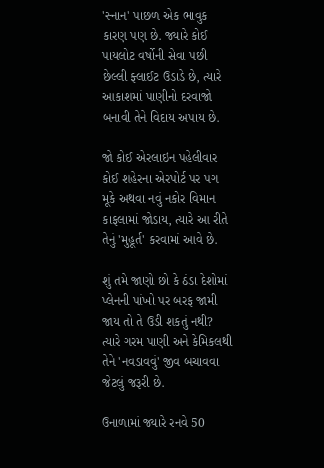'સ્નાન' પાછળ એક ભાવુક કારણ પણ છે. જ્યારે કોઈ પાયલોટ વર્ષોની સેવા પછી છેલ્લી ફ્લાઈટ ઉડાડે છે, ત્યારે આકાશમાં પાણીનો દરવાજો બનાવી તેને વિદાય અપાય છે.

જો કોઈ એરલાઇન પહેલીવાર કોઈ શહેરના એરપોર્ટ પર પગ મૂકે અથવા નવું નકોર વિમાન કાફલામાં જોડાય, ત્યારે આ રીતે તેનું 'મુહૂર્ત' કરવામાં આવે છે.

શું તમે જાણો છો કે ઠંડા દેશોમાં પ્લેનની પાંખો પર બરફ જામી જાય તો તે ઉડી શકતું નથી? ત્યારે ગરમ પાણી અને કેમિકલથી તેને 'નવડાવવું' જીવ બચાવવા જેટલું જરૂરી છે.

ઉનાળામાં જ્યારે રનવે 50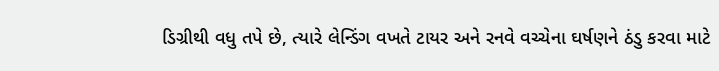ડિગ્રીથી વધુ તપે છે, ત્યારે લેન્ડિંગ વખતે ટાયર અને રનવે વચ્ચેના ઘર્ષણને ઠંડુ કરવા માટે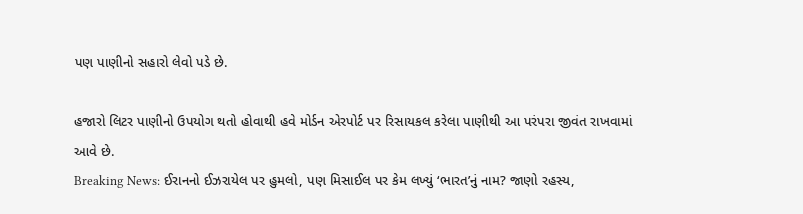પણ પાણીનો સહારો લેવો પડે છે.

હજારો લિટર પાણીનો ઉપયોગ થતો હોવાથી હવે મોર્ડન એરપોર્ટ પર રિસાયકલ કરેલા પાણીથી આ પરંપરા જીવંત રાખવામાં આવે છે.
Breaking News: ઈરાનનો ઈઝરાયેલ પર હુમલો, પણ મિસાઈલ પર કેમ લખ્યું ‘ભારત’નું નામ? જાણો રહસ્ય,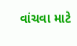વાંચવા માટે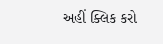અહીં ક્લિક કરો